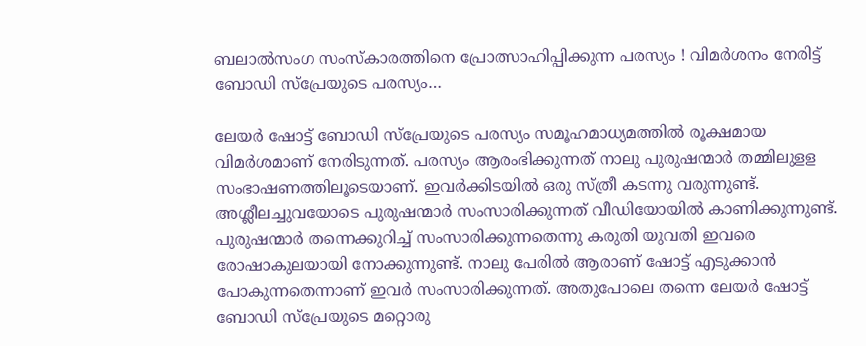ബലാല്‍സംഗ സംസ്‌കാരത്തിനെ പ്രോത്സാഹിപ്പിക്കുന്ന പരസ്യം ! വിമര്‍ശനം നേരിട്ട് ബോഡി സ്‌പ്രേയുടെ പരസ്യം…

ലേയര്‍ ഷോട്ട് ബോഡി സ്പ്രേയുടെ പരസ്യം സമൂഹമാധ്യമത്തില്‍ രൂക്ഷമായ വിമര്‍ശമാണ് നേരിടുന്നത്. പരസ്യം ആരംഭിക്കുന്നത് നാലു പുരുഷന്മാര്‍ തമ്മിലുളള സംഭാഷണത്തിലൂടെയാണ്. ഇവര്‍ക്കിടയില്‍ ഒരു സ്ത്രീ കടന്നു വരുന്നുണ്ട്. അശ്ലീലച്ചുവയോടെ പുരുഷന്മാര്‍ സംസാരിക്കുന്നത് വീഡിയോയില്‍ കാണിക്കുന്നുണ്ട്. പുരുഷന്മാര്‍ തന്നെക്കുറിച്ച് സംസാരിക്കുന്നതെന്നു കരുതി യുവതി ഇവരെ രോഷാകുലയായി നോക്കുന്നുണ്ട്. നാലു പേരില്‍ ആരാണ് ഷോട്ട് എടുക്കാന്‍ പോകുന്നതെന്നാണ് ഇവര്‍ സംസാരിക്കുന്നത്. അതുപോലെ തന്നെ ലേയര്‍ ഷോട്ട് ബോഡി സ്പ്രേയുടെ മറ്റൊരു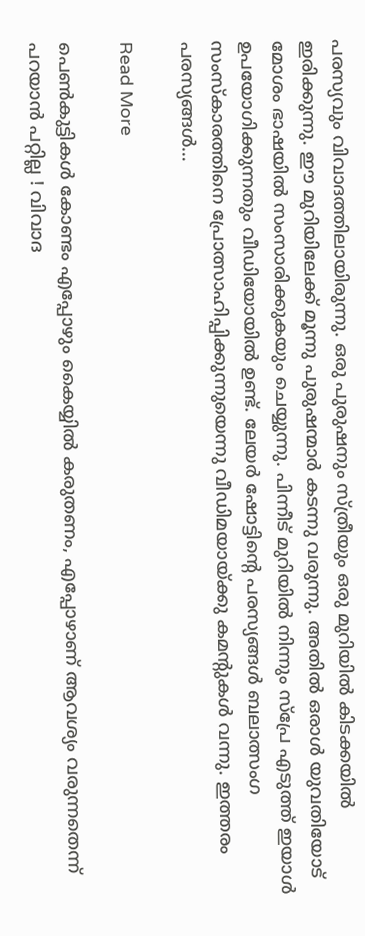പരസ്യവും വിവാദത്തിലായിരുന്നു. ഒരു പുരുഷനും സ്ത്രീയും ഒരു മുറിയില്‍ കിടക്കയില്‍ ഇരിക്കുന്നു. ഈ മുറിയിലേക്ക് മൂന്നു പുരുഷന്മാര്‍ കടന്നു വരുന്നു. അതില്‍ ഒരാള്‍ യുവതിയോട് മോശം ഭാഷയില്‍ സംസാരിക്കുകയും ചെയ്യുന്നു. പിന്നീട് മുറിയില്‍ നിന്നും സ്പ്രേ എടുത്ത് ഇയാള്‍ ഉപയോഗിക്കുന്നതും വീഡിയോയില്‍ ഉണ്ട്. ലേയര്‍ ഷോട്ടിന്റെ പരസ്യങ്ങള്‍ ബലാത്സംഗ സംസ്‌കാരത്തിനെ പ്രോത്സാഹിപ്പിക്കുന്നുയെന്നു വീഡിമയായ്ക്കു കമന്റുകള്‍ വന്നു. ഇത്തരം പരസ്യങ്ങള്‍…

Read More

പെണ്‍കുട്ടികള്‍ കോണ്ടം എപ്പോഴും കൈയ്യില്‍ കരുതണം, എപ്പോഴാണ് ആവശ്യം വരുന്നതെന്ന് പറയാന്‍ പറ്റില്ല ! വിവാദ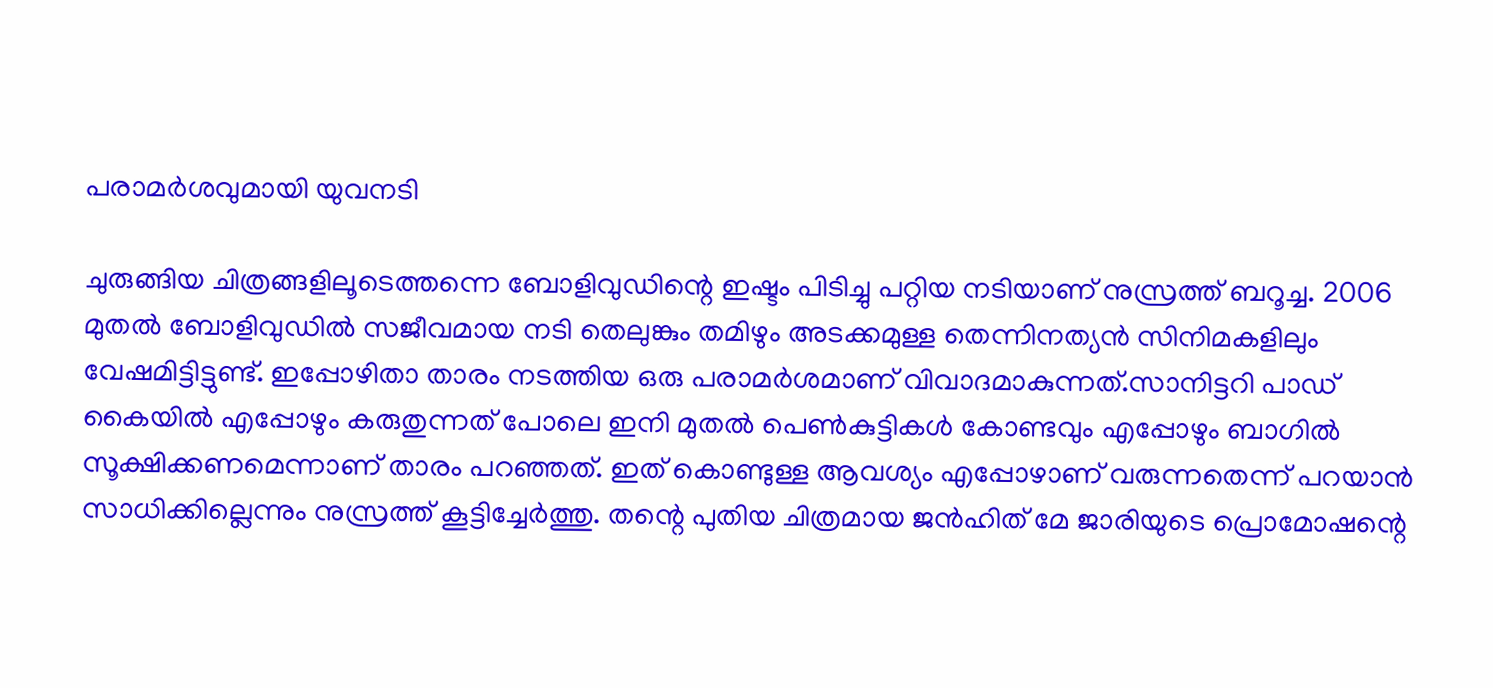പരാമര്‍ശവുമായി യുവനടി

ചുരുങ്ങിയ ചിത്രങ്ങളിലൂടെത്തന്നെ ബോളിവുഡിന്റെ ഇഷ്ടം പിടിച്ചു പറ്റിയ നടിയാണ് നുസ്രത്ത് ബറൂച്ച. 2006 മുതല്‍ ബോളിവുഡില്‍ സജീവമായ നടി തെലുങ്കും തമിഴും അടക്കമുള്ള തെന്നിനത്യന്‍ സിനിമകളിലും വേഷമിട്ടിട്ടുണ്ട്. ഇപ്പോഴിതാ താരം നടത്തിയ ഒരു പരാമര്‍ശമാണ് വിവാദമാകുന്നത്.സാനിട്ടറി പാഡ് കൈയില്‍ എപ്പോഴും കരുതുന്നത് പോലെ ഇനി മുതല്‍ പെണ്‍കുട്ടികള്‍ കോണ്ടവും എപ്പോഴും ബാഗില്‍ സൂക്ഷിക്കണമെന്നാണ് താരം പറഞ്ഞത്. ഇത് കൊണ്ടുള്ള ആവശ്യം എപ്പോഴാണ് വരുന്നതെന്ന് പറയാന്‍ സാധിക്കില്ലെന്നും നുസ്രത്ത് കൂട്ടിച്ചേര്‍ത്തു. തന്റെ പുതിയ ചിത്രമായ ജന്‍ഹിത് മേ ജാരിയുടെ പ്രൊമോഷന്റെ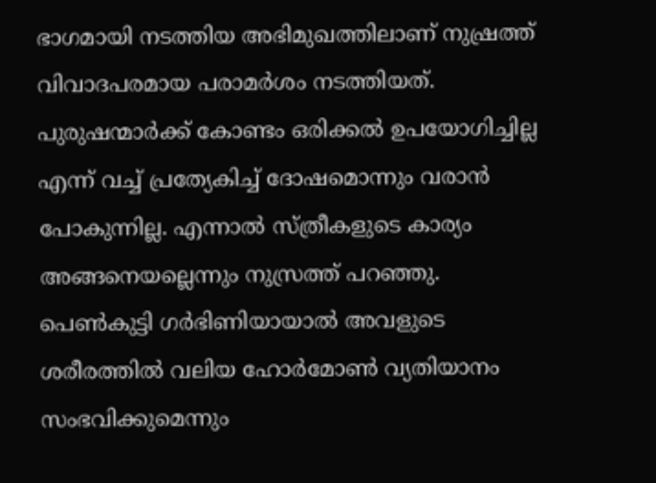ഭാഗമായി നടത്തിയ അഭിമുഖത്തിലാണ് നുഷ്രത്ത് വിവാദപരമായ പരാമര്‍ശം നടത്തിയത്. പുരുഷന്മാര്‍ക്ക് കോണ്ടം ഒരിക്കല്‍ ഉപയോഗിച്ചില്ല എന്ന് വച്ച് പ്രത്യേകിച്ച് ദോഷമൊന്നും വരാന്‍ പോകുന്നില്ല. എന്നാല്‍ സ്ത്രീകളുടെ കാര്യം അങ്ങനെയല്ലെന്നും നുസ്രത്ത് പറഞ്ഞു. പെണ്‍കുട്ടി ഗര്‍ഭിണിയായാല്‍ അവളുടെ ശരീരത്തില്‍ വലിയ ഹോര്‍മോണ്‍ വ്യതിയാനം സംഭവിക്കുമെന്നും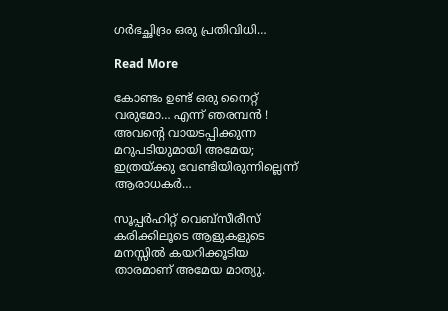ഗര്‍ഭച്ഛിദ്രം ഒരു പ്രതിവിധി…

Read More

കോണ്ടം ഉണ്ട് ഒരു നൈറ്റ് വരുമോ… എന്ന് ഞരമ്പന്‍ ! അവന്റെ വായടപ്പിക്കുന്ന മറുപടിയുമായി അമേയ; ഇത്രയ്ക്കു വേണ്ടിയിരുന്നില്ലെന്ന് ആരാധകര്‍…

സൂപ്പര്‍ഹിറ്റ് വെബ്‌സീരീസ് കരിക്കിലൂടെ ആളുകളുടെ മനസ്സില്‍ കയറിക്കൂടിയ താരമാണ് അമേയ മാത്യു.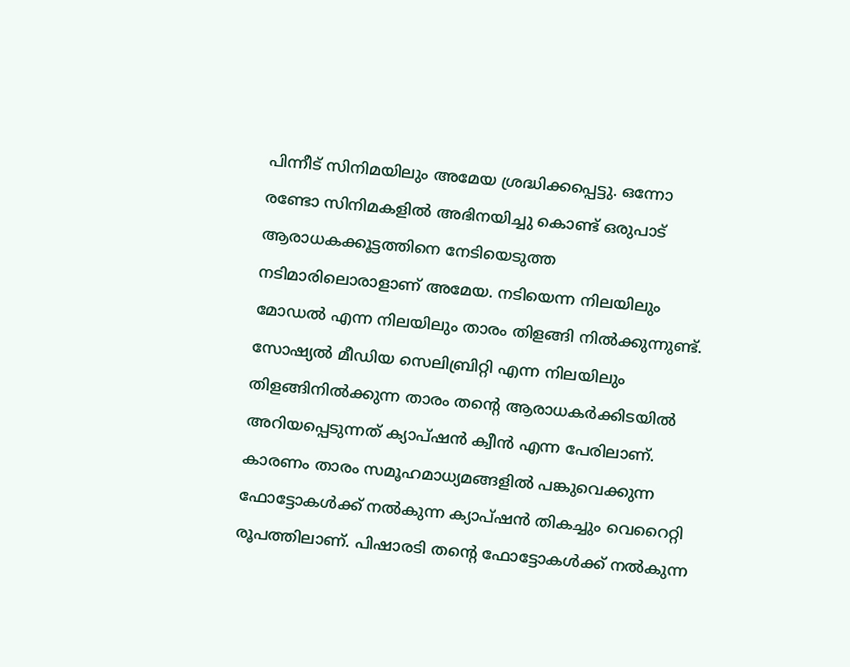പിന്നീട് സിനിമയിലും അമേയ ശ്രദ്ധിക്കപ്പെട്ടു. ഒന്നോ രണ്ടോ സിനിമകളില്‍ അഭിനയിച്ചു കൊണ്ട് ഒരുപാട് ആരാധകക്കൂട്ടത്തിനെ നേടിയെടുത്ത നടിമാരിലൊരാളാണ് അമേയ. നടിയെന്ന നിലയിലും മോഡല്‍ എന്ന നിലയിലും താരം തിളങ്ങി നില്‍ക്കുന്നുണ്ട്. സോഷ്യല്‍ മീഡിയ സെലിബ്രിറ്റി എന്ന നിലയിലും തിളങ്ങിനില്‍ക്കുന്ന താരം തന്റെ ആരാധകര്‍ക്കിടയില്‍ അറിയപ്പെടുന്നത് ക്യാപ്ഷന്‍ ക്വീന്‍ എന്ന പേരിലാണ്. കാരണം താരം സമൂഹമാധ്യമങ്ങളില്‍ പങ്കുവെക്കുന്ന ഫോട്ടോകള്‍ക്ക് നല്‍കുന്ന ക്യാപ്ഷന്‍ തികച്ചും വെറൈറ്റി രൂപത്തിലാണ്. പിഷാരടി തന്റെ ഫോട്ടോകള്‍ക്ക് നല്‍കുന്ന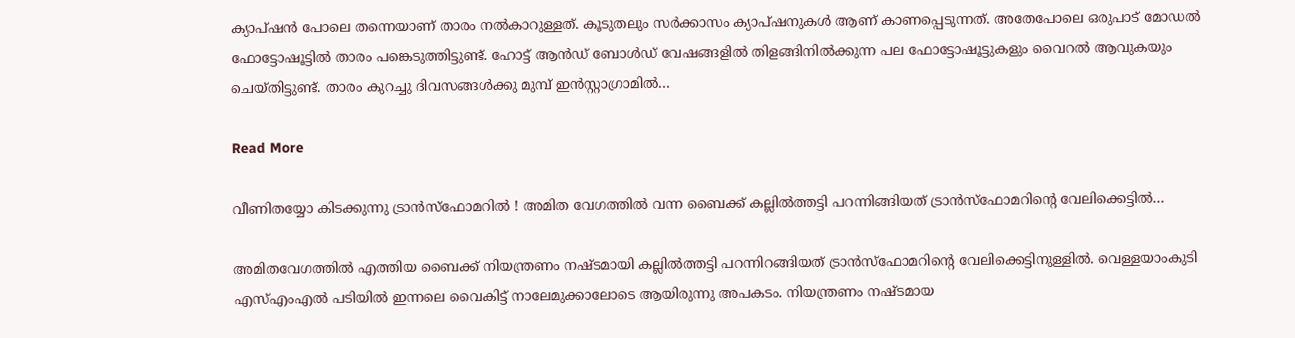ക്യാപ്ഷന്‍ പോലെ തന്നെയാണ് താരം നല്‍കാറുള്ളത്. കൂടുതലും സര്‍ക്കാസം ക്യാപ്ഷനുകള്‍ ആണ് കാണപ്പെടുന്നത്. അതേപോലെ ഒരുപാട് മോഡല്‍ ഫോട്ടോഷൂട്ടില്‍ താരം പങ്കെടുത്തിട്ടുണ്ട്. ഹോട്ട് ആന്‍ഡ് ബോള്‍ഡ് വേഷങ്ങളില്‍ തിളങ്ങിനില്‍ക്കുന്ന പല ഫോട്ടോഷൂട്ടുകളും വൈറല്‍ ആവുകയും ചെയ്തിട്ടുണ്ട്. താരം കുറച്ചു ദിവസങ്ങള്‍ക്കു മുമ്പ് ഇന്‍സ്റ്റാഗ്രാമില്‍…

Read More

വീണിതയ്യോ കിടക്കുന്നു ട്രാന്‍സ്‌ഫോമറില്‍ ! അമിത വേഗത്തില്‍ വന്ന ബൈക്ക് കല്ലില്‍ത്തട്ടി പറന്നിങ്ങിയത് ട്രാന്‍സ്‌ഫോമറിന്റെ വേലിക്കെട്ടില്‍…

അമിതവേഗത്തില്‍ എത്തിയ ബൈക്ക് നിയന്ത്രണം നഷ്ടമായി കല്ലില്‍ത്തട്ടി പറന്നിറങ്ങിയത് ട്രാന്‍സ്‌ഫോമറിന്റെ വേലിക്കെട്ടിനുള്ളില്‍. വെള്ളയാംകുടി എസ്എംഎല്‍ പടിയില്‍ ഇന്നലെ വൈകിട്ട് നാലേമുക്കാലോടെ ആയിരുന്നു അപകടം. നിയന്ത്രണം നഷ്ടമായ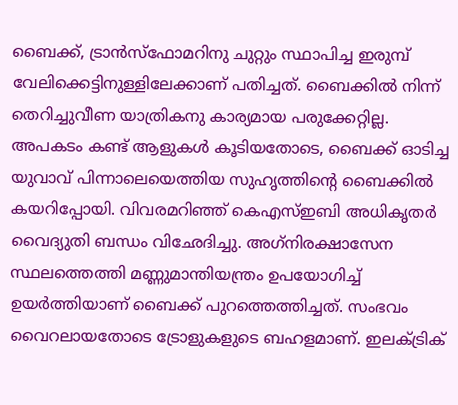ബൈക്ക്, ട്രാന്‍സ്‌ഫോമറിനു ചുറ്റും സ്ഥാപിച്ച ഇരുമ്പ് വേലിക്കെട്ടിനുള്ളിലേക്കാണ് പതിച്ചത്. ബൈക്കില്‍ നിന്ന് തെറിച്ചുവീണ യാത്രികനു കാര്യമായ പരുക്കേറ്റില്ല. അപകടം കണ്ട് ആളുകള്‍ കൂടിയതോടെ, ബൈക്ക് ഓടിച്ച യുവാവ് പിന്നാലെയെത്തിയ സുഹൃത്തിന്റെ ബൈക്കില്‍ കയറിപ്പോയി. വിവരമറിഞ്ഞ് കെഎസ്ഇബി അധികൃതര്‍ വൈദ്യുതി ബന്ധം വിഛേദിച്ചു. അഗ്‌നിരക്ഷാസേന സ്ഥലത്തെത്തി മണ്ണുമാന്തിയന്ത്രം ഉപയോഗിച്ച് ഉയര്‍ത്തിയാണ് ബൈക്ക് പുറത്തെത്തിച്ചത്. സംഭവം വൈറലായതോടെ ട്രോളുകളുടെ ബഹളമാണ്. ഇലക്ട്രിക്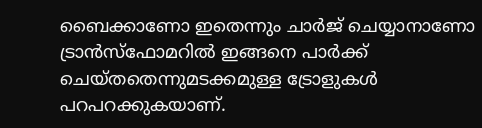ബൈക്കാണോ ഇതെന്നും ചാര്‍ജ് ചെയ്യാനാണോ ട്രാന്‍സ്‌ഫോമറില്‍ ഇങ്ങനെ പാര്‍ക്ക് ചെയ്തതെന്നുമടക്കമുള്ള ട്രോളുകള്‍ പറപറക്കുകയാണ്.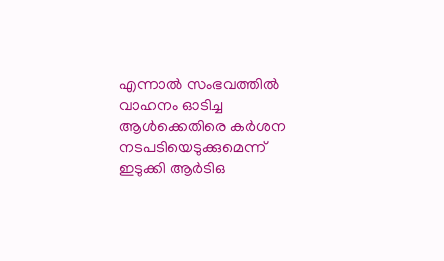എന്നാല്‍ സംഭവത്തില്‍ വാഹനം ഓടിച്ച ആള്‍ക്കെതിരെ കര്‍ശന നടപടിയെടുക്കുമെന്ന് ഇടുക്കി ആര്‍ടിഒ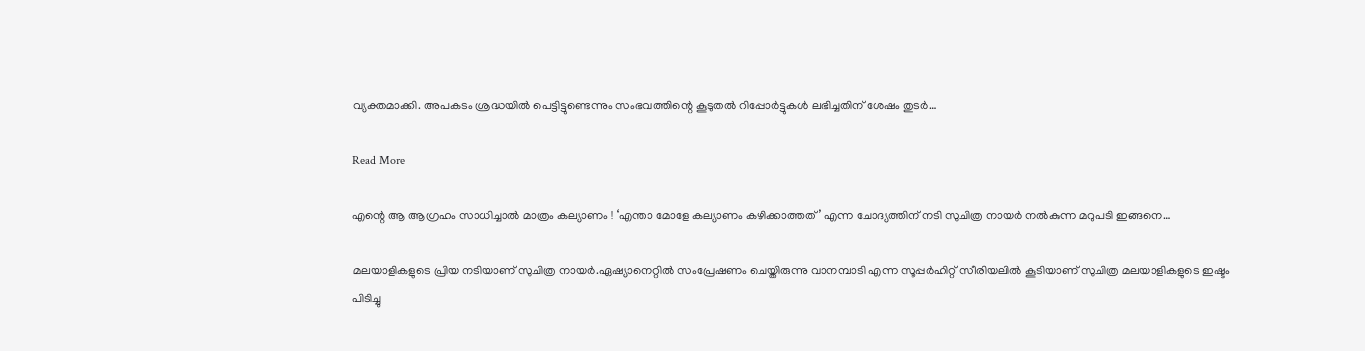വ്യക്തമാക്കി. അപകടം ശ്രദ്ധയില്‍ പെട്ടിട്ടുണ്ടെന്നും സംഭവത്തിന്റെ കൂടുതല്‍ റിപ്പോര്‍ട്ടുകള്‍ ലഭിച്ചതിന് ശേഷം തുടര്‍…

Read More

എന്റെ ആ ആഗ്രഹം സാധിച്ചാല്‍ മാത്രം കല്യാണം ! ‘എന്താ മോളേ കല്യാണം കഴിക്കാത്തത്’ എന്ന ചോദ്യത്തിന് നടി സുചിത്ര നായര്‍ നല്‍കുന്ന മറുപടി ഇങ്ങനെ…

മലയാളികളുടെ പ്രിയ നടിയാണ് സുചിത്ര നായര്‍.ഏഷ്യാനെറ്റില്‍ സംപ്രേഷണം ചെയ്തിരുന്നു വാനമ്പാടി എന്ന സൂപ്പര്‍ഹിറ്റ് സീരിയലില്‍ കൂടിയാണ് സുചിത്ര മലയാളികളുടെ ഇഷ്ടം പിടിച്ചു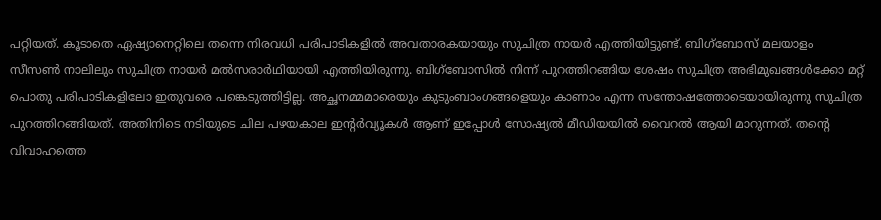പറ്റിയത്. കൂടാതെ ഏഷ്യാനെറ്റിലെ തന്നെ നിരവധി പരിപാടികളില്‍ അവതാരകയായും സുചിത്ര നായര്‍ എത്തിയിട്ടുണ്ട്. ബിഗ്ബോസ് മലയാളം സീസണ്‍ നാലിലും സുചിത്ര നായര്‍ മല്‍സരാര്‍ഥിയായി എത്തിയിരുന്നു. ബിഗ്‌ബോസില്‍ നിന്ന് പുറത്തിറങ്ങിയ ശേഷം സുചിത്ര അഭിമുഖങ്ങള്‍ക്കോ മറ്റ് പൊതു പരിപാടികളിലോ ഇതുവരെ പങ്കെടുത്തിട്ടില്ല. അച്ഛനമ്മമാരെയും കുടുംബാംഗങ്ങളെയും കാണാം എന്ന സന്തോഷത്തോടെയായിരുന്നു സുചിത്ര പുറത്തിറങ്ങിയത്. അതിനിടെ നടിയുടെ ചില പഴയകാല ഇന്റര്‍വ്യൂകള്‍ ആണ് ഇപ്പോള്‍ സോഷ്യല്‍ മീഡിയയില്‍ വൈറല്‍ ആയി മാറുന്നത്. തന്റെ വിവാഹത്തെ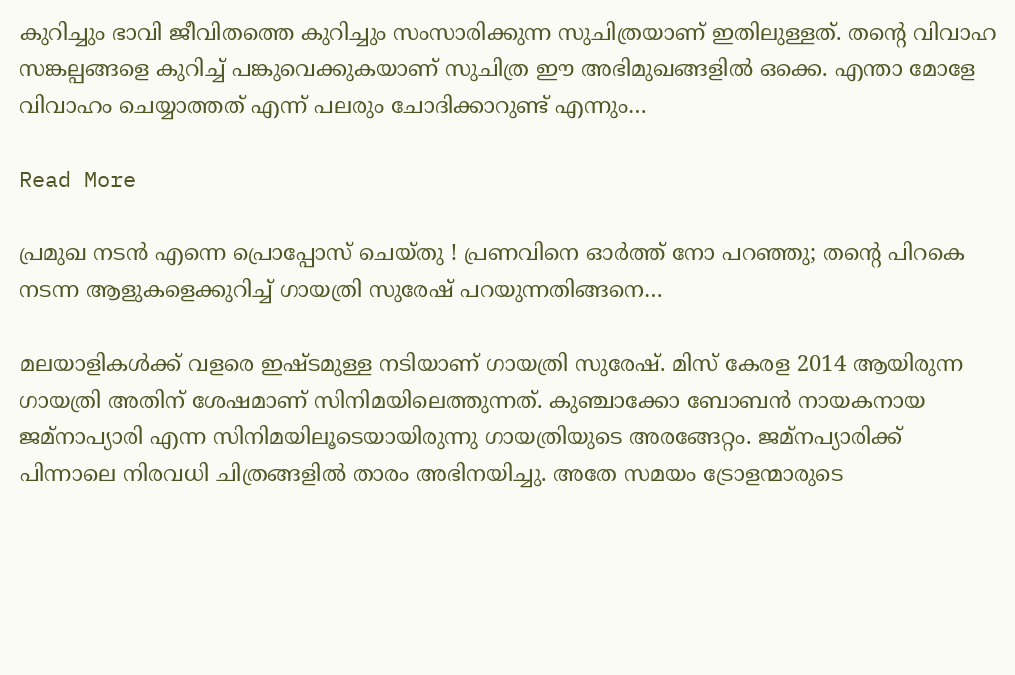കുറിച്ചും ഭാവി ജീവിതത്തെ കുറിച്ചും സംസാരിക്കുന്ന സുചിത്രയാണ് ഇതിലുള്ളത്. തന്റെ വിവാഹ സങ്കല്പങ്ങളെ കുറിച്ച് പങ്കുവെക്കുകയാണ് സുചിത്ര ഈ അഭിമുഖങ്ങളില്‍ ഒക്കെ. എന്താ മോളേ വിവാഹം ചെയ്യാത്തത് എന്ന് പലരും ചോദിക്കാറുണ്ട് എന്നും…

Read More

പ്രമുഖ നടന്‍ എന്നെ പ്രൊപ്പോസ് ചെയ്തു ! പ്രണവിനെ ഓര്‍ത്ത് നോ പറഞ്ഞു; തന്റെ പിറകെ നടന്ന ആളുകളെക്കുറിച്ച് ഗായത്രി സുരേഷ് പറയുന്നതിങ്ങനെ…

മലയാളികള്‍ക്ക് വളരെ ഇഷ്ടമുള്ള നടിയാണ് ഗായത്രി സുരേഷ്. മിസ് കേരള 2014 ആയിരുന്ന ഗായത്രി അതിന് ശേഷമാണ് സിനിമയിലെത്തുന്നത്. കുഞ്ചാക്കോ ബോബന്‍ നായകനായ ജമ്‌നാപ്യാരി എന്ന സിനിമയിലൂടെയായിരുന്നു ഗായത്രിയുടെ അരങ്ങേറ്റം. ജമ്നപ്യാരിക്ക് പിന്നാലെ നിരവധി ചിത്രങ്ങളില്‍ താരം അഭിനയിച്ചു. അതേ സമയം ട്രോളന്മാരുടെ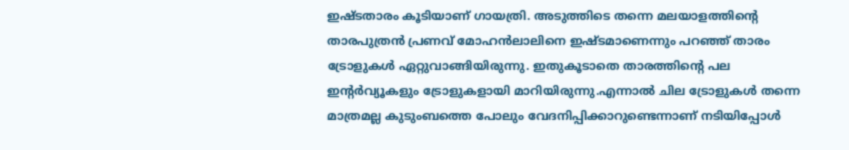ഇഷ്ടതാരം കൂടിയാണ് ഗായത്രി. അടുത്തിടെ തന്നെ മലയാളത്തിന്റെ താരപുത്രന്‍ പ്രണവ് മോഹന്‍ലാലിനെ ഇഷ്ടമാണെന്നും പറഞ്ഞ് താരം ട്രോളുകള്‍ ഏറ്റുവാങ്ങിയിരുന്നു. ഇതുകൂടാതെ താരത്തിന്റെ പല ഇന്റര്‍വ്യൂകളും ട്രോളുകളായി മാറിയിരുന്നു.എന്നാല്‍ ചില ട്രോളുകള്‍ തന്നെ മാത്രമല്ല കുടുംബത്തെ പോലും വേദനിപ്പിക്കാറുണ്ടെന്നാണ് നടിയിപ്പോള്‍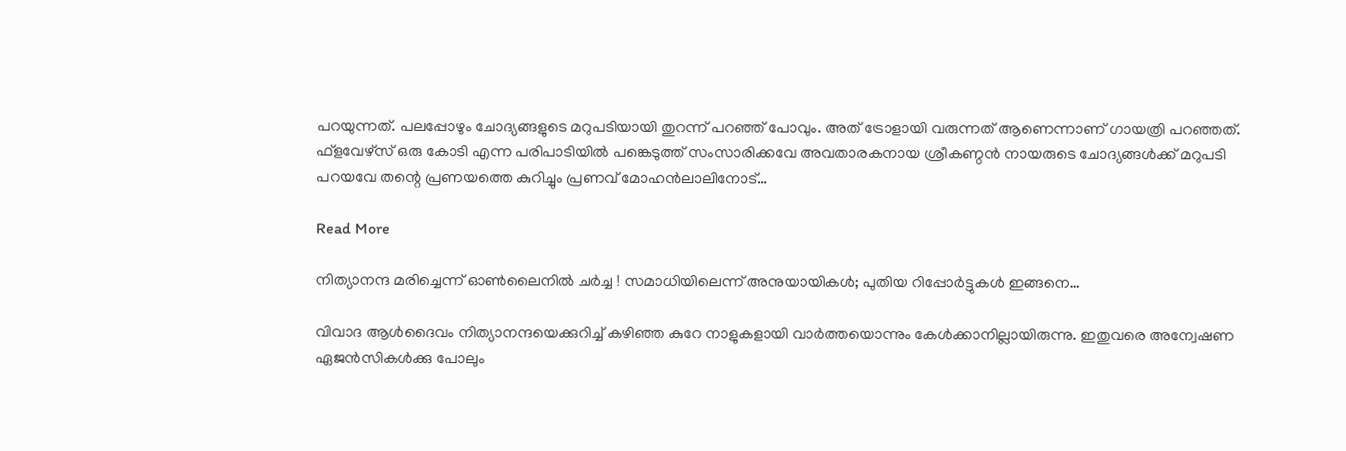പറയുന്നത്. പലപ്പോഴും ചോദ്യങ്ങളുടെ മറുപടിയായി തുറന്ന് പറഞ്ഞ് പോവും. അത് ട്രോളായി വരുന്നത് ആണെന്നാണ് ഗായത്രി പറഞ്ഞത്. ഫ്‌ളവേഴ്‌സ് ഒരു കോടി എന്ന പരിപാടിയില്‍ പങ്കെടുത്ത് സംസാരിക്കവേ അവതാരകനായ ശ്രീകണ്ഠന്‍ നായരുടെ ചോദ്യങ്ങള്‍ക്ക് മറുപടി പറയവേ തന്റെ പ്രണയത്തെ കുറിച്ചും പ്രണവ് മോഹന്‍ലാലിനോട്…

Read More

നിത്യാനന്ദ മരിച്ചെന്ന് ഓണ്‍ലൈനില്‍ ചര്‍ച്ച ! സമാധിയിലെന്ന് അനുയായികള്‍; പുതിയ റിപ്പോര്‍ട്ടുകള്‍ ഇങ്ങനെ…

വിവാദ ആള്‍ദൈവം നിത്യാനന്ദയെക്കുറിച്ച് കഴിഞ്ഞ കുറേ നാളുകളായി വാര്‍ത്തയൊന്നും കേള്‍ക്കാനില്ലായിരുന്നു. ഇതുവരെ അന്വേഷണ ഏജന്‍സികള്‍ക്കു പോലും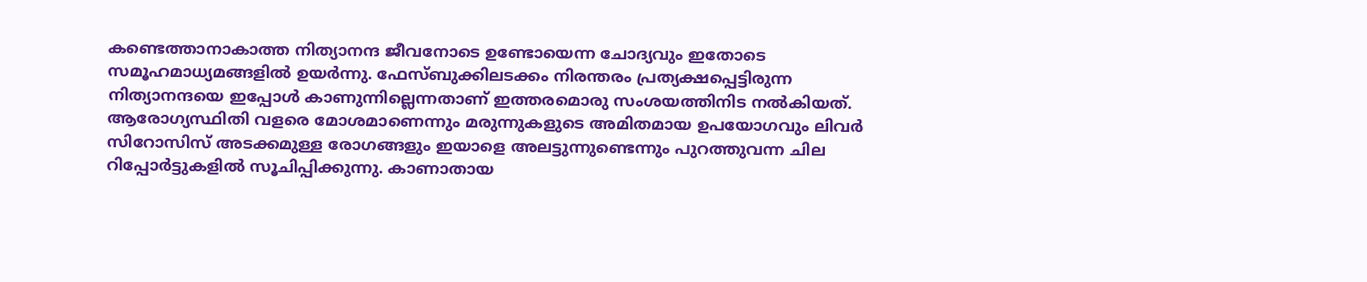കണ്ടെത്താനാകാത്ത നിത്യാനന്ദ ജീവനോടെ ഉണ്ടോയെന്ന ചോദ്യവും ഇതോടെ സമൂഹമാധ്യമങ്ങളില്‍ ഉയര്‍ന്നു. ഫേസ്ബുക്കിലടക്കം നിരന്തരം പ്രത്യക്ഷപ്പെട്ടിരുന്ന നിത്യാനന്ദയെ ഇപ്പോള്‍ കാണുന്നില്ലെന്നതാണ് ഇത്തരമൊരു സംശയത്തിനിട നല്‍കിയത്. ആരോഗ്യസ്ഥിതി വളരെ മോശമാണെന്നും മരുന്നുകളുടെ അമിതമായ ഉപയോഗവും ലിവര്‍ സിറോസിസ് അടക്കമുള്ള രോഗങ്ങളും ഇയാളെ അലട്ടുന്നുണ്ടെന്നും പുറത്തുവന്ന ചില റിപ്പോര്‍ട്ടുകളില്‍ സൂചിപ്പിക്കുന്നു. കാണാതായ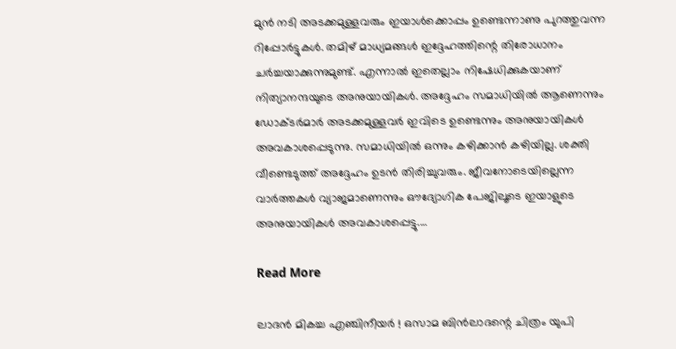മുന്‍ നടി അടക്കമുള്ളവരും ഇയാള്‍ക്കൊപ്പം ഉണ്ടെന്നാണു പുറത്തുവന്ന റിപ്പോര്‍ട്ടുകള്‍. തമിഴ് മാധ്യമങ്ങള്‍ ഇദ്ദേഹത്തിന്റെ തിരോധാനം ചര്‍ച്ചയാക്കുന്നുമുണ്ട്. എന്നാല്‍ ഇതെല്ലാം നിഷേധിക്കുകയാണ് നിത്യാനന്ദയുടെ അനുയായികള്‍. അദ്ദേഹം സമാധിയില്‍ ആണെന്നും ഡോക്ടര്‍മാര്‍ അടക്കമുള്ളവര്‍ ഇവിടെ ഉണ്ടെന്നും അനുയായികള്‍ അവകാശപ്പെടുന്നു. സമാധിയില്‍ ഒന്നും കഴിക്കാന്‍ കഴിയില്ല. ശക്തി വീണ്ടെടുത്ത് അദ്ദേഹം ഉടന്‍ തിരിച്ചുവരും. ജീവനോടെയില്ലെന്ന വാര്‍ത്തകള്‍ വ്യാജമാണെന്നും ഔദ്യോഗിക പേജിലൂടെ ഇയാളുടെ അനുയായികള്‍ അവകാശപ്പെട്ടു.…

Read More

ലാദന്‍ മികച്ച എഞ്ചിനീയര്‍ ! ഒസാമ ബിന്‍ലാദന്റെ ചിത്രം യുപി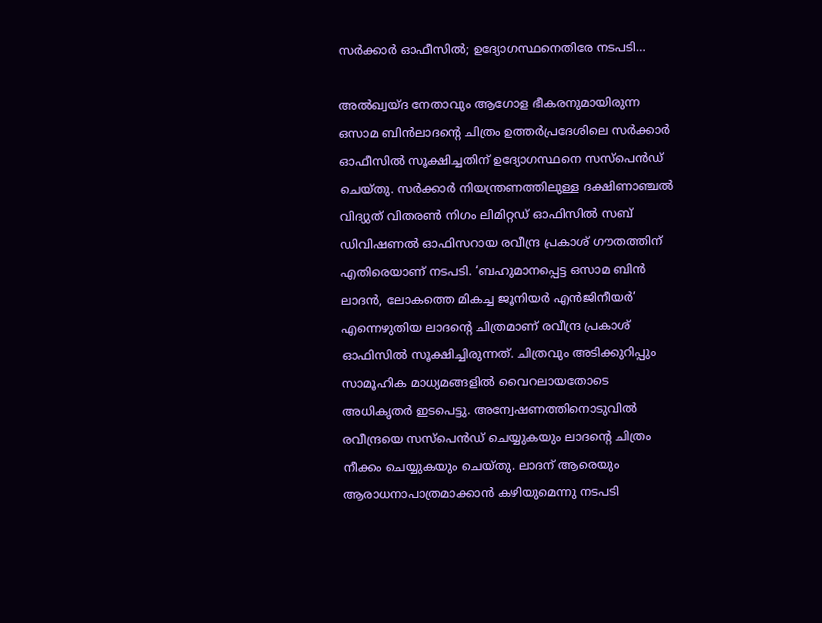സര്‍ക്കാര്‍ ഓഫീസില്‍; ഉദ്യോഗസ്ഥനെതിരേ നടപടി…

അല്‍ഖ്വയ്ദ നേതാവും ആഗോള ഭീകരനുമായിരുന്ന ഒസാമ ബിന്‍ലാദന്റെ ചിത്രം ഉത്തര്‍പ്രദേശിലെ സര്‍ക്കാര്‍ ഓഫീസില്‍ സൂക്ഷിച്ചതിന് ഉദ്യോഗസ്ഥനെ സസ്‌പെന്‍ഡ് ചെയ്തു. സര്‍ക്കാര്‍ നിയന്ത്രണത്തിലുള്ള ദക്ഷിണാഞ്ചല്‍ വിദ്യുത് വിതരണ്‍ നിഗം ലിമിറ്റഡ് ഓഫിസില്‍ സബ് ഡിവിഷണല്‍ ഓഫിസറായ രവീന്ദ്ര പ്രകാശ് ഗൗതത്തിന് എതിരെയാണ് നടപടി. ‘ബഹുമാനപ്പെട്ട ഒസാമ ബിന്‍ ലാദന്‍, ലോകത്തെ മികച്ച ജൂനിയര്‍ എന്‍ജിനീയര്‍’ എന്നെഴുതിയ ലാദന്റെ ചിത്രമാണ് രവീന്ദ്ര പ്രകാശ് ഓഫിസില്‍ സൂക്ഷിച്ചിരുന്നത്. ചിത്രവും അടിക്കുറിപ്പും സാമൂഹിക മാധ്യമങ്ങളില്‍ വൈറലായതോടെ അധികൃതര്‍ ഇടപെട്ടു. അന്വേഷണത്തിനൊടുവില്‍ രവീന്ദ്രയെ സസ്പെന്‍ഡ് ചെയ്യുകയും ലാദന്റെ ചിത്രം നീക്കം ചെയ്യുകയും ചെയ്തു. ലാദന് ആരെയും ആരാധനാപാത്രമാക്കാന്‍ കഴിയുമെന്നു നടപടി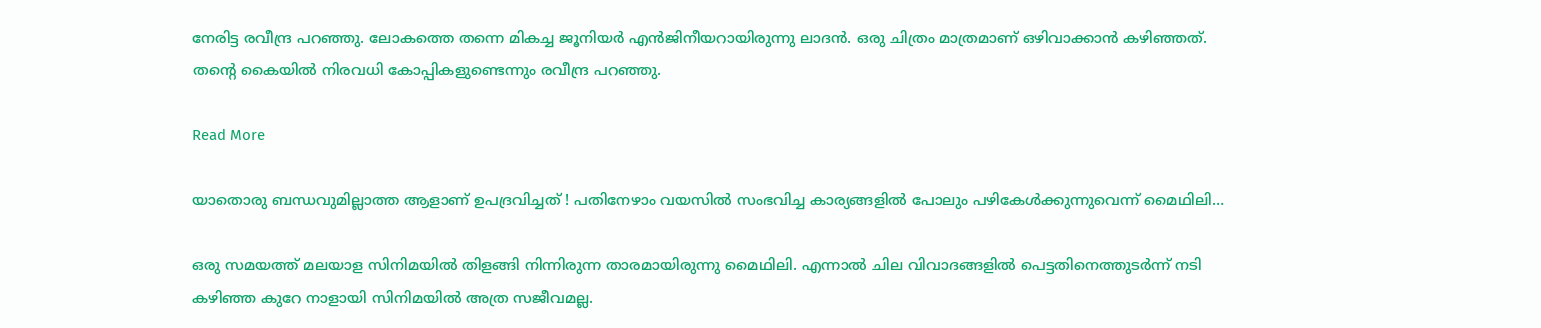നേരിട്ട രവീന്ദ്ര പറഞ്ഞു. ലോകത്തെ തന്നെ മികച്ച ജൂനിയര്‍ എന്‍ജിനീയറായിരുന്നു ലാദന്‍. ഒരു ചിത്രം മാത്രമാണ് ഒഴിവാക്കാന്‍ കഴിഞ്ഞത്. തന്റെ കൈയില്‍ നിരവധി കോപ്പികളുണ്ടെന്നും രവീന്ദ്ര പറഞ്ഞു.

Read More

യാതൊരു ബന്ധവുമില്ലാത്ത ആളാണ് ഉപദ്രവിച്ചത് ! പതിനേഴാം വയസില്‍ സംഭവിച്ച കാര്യങ്ങളില്‍ പോലും പഴികേള്‍ക്കുന്നുവെന്ന് മൈഥിലി…

ഒരു സമയത്ത് മലയാള സിനിമയില്‍ തിളങ്ങി നിന്നിരുന്ന താരമായിരുന്നു മൈഥിലി. എന്നാല്‍ ചില വിവാദങ്ങളില്‍ പെട്ടതിനെത്തുടര്‍ന്ന് നടി കഴിഞ്ഞ കുറേ നാളായി സിനിമയില്‍ അത്ര സജീവമല്ല.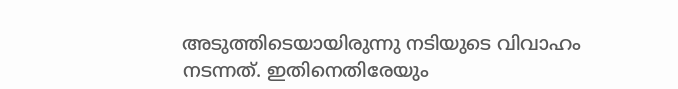അടുത്തിടെയായിരുന്നു നടിയുടെ വിവാഹം നടന്നത്. ഇതിനെതിരേയും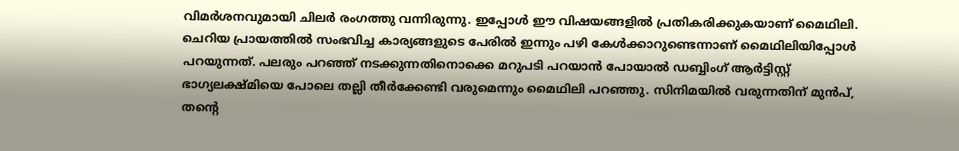വിമര്‍ശനവുമായി ചിലര്‍ രംഗത്തു വന്നിരുന്നു. ഇപ്പോള്‍ ഈ വിഷയങ്ങളില്‍ പ്രതികരിക്കുകയാണ് മൈഥിലി. ചെറിയ പ്രായത്തില്‍ സംഭവിച്ച കാര്യങ്ങളുടെ പേരില്‍ ഇന്നും പഴി കേള്‍ക്കാറുണ്ടെന്നാണ് മൈഥിലിയിപ്പോള്‍ പറയുന്നത്. പലരും പറഞ്ഞ് നടക്കുന്നതിനൊക്കെ മറുപടി പറയാന്‍ പോയാല്‍ ഡബ്ബിംഗ് ആര്‍ട്ടിസ്റ്റ് ഭാഗ്യലക്ഷ്മിയെ പോലെ തല്ലി തീര്‍ക്കേണ്ടി വരുമെന്നും മൈഥിലി പറഞ്ഞു. സിനിമയില്‍ വരുന്നതിന് മുന്‍പ്, തന്റെ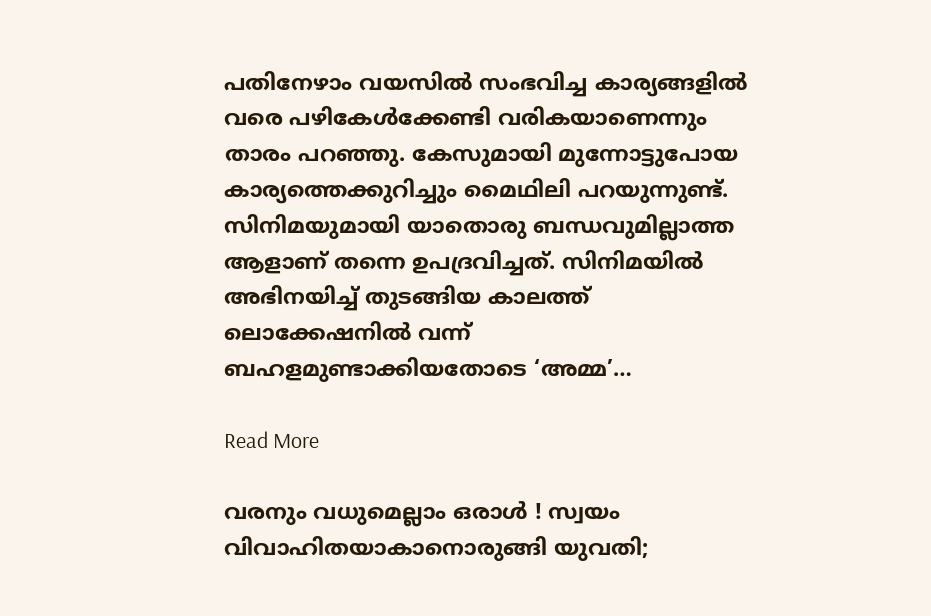പതിനേഴാം വയസില്‍ സംഭവിച്ച കാര്യങ്ങളില്‍ വരെ പഴികേള്‍ക്കേണ്ടി വരികയാണെന്നും താരം പറഞ്ഞു. കേസുമായി മുന്നോട്ടുപോയ കാര്യത്തെക്കുറിച്ചും മൈഥിലി പറയുന്നുണ്ട്. സിനിമയുമായി യാതൊരു ബന്ധവുമില്ലാത്ത ആളാണ് തന്നെ ഉപദ്രവിച്ചത്. സിനിമയില്‍ അഭിനയിച്ച് തുടങ്ങിയ കാലത്ത് ലൊക്കേഷനില്‍ വന്ന് ബഹളമുണ്ടാക്കിയതോടെ ‘അമ്മ’…

Read More

വരനും വധുമെല്ലാം ഒരാള്‍ ! സ്വയം വിവാഹിതയാകാനൊരുങ്ങി യുവതി;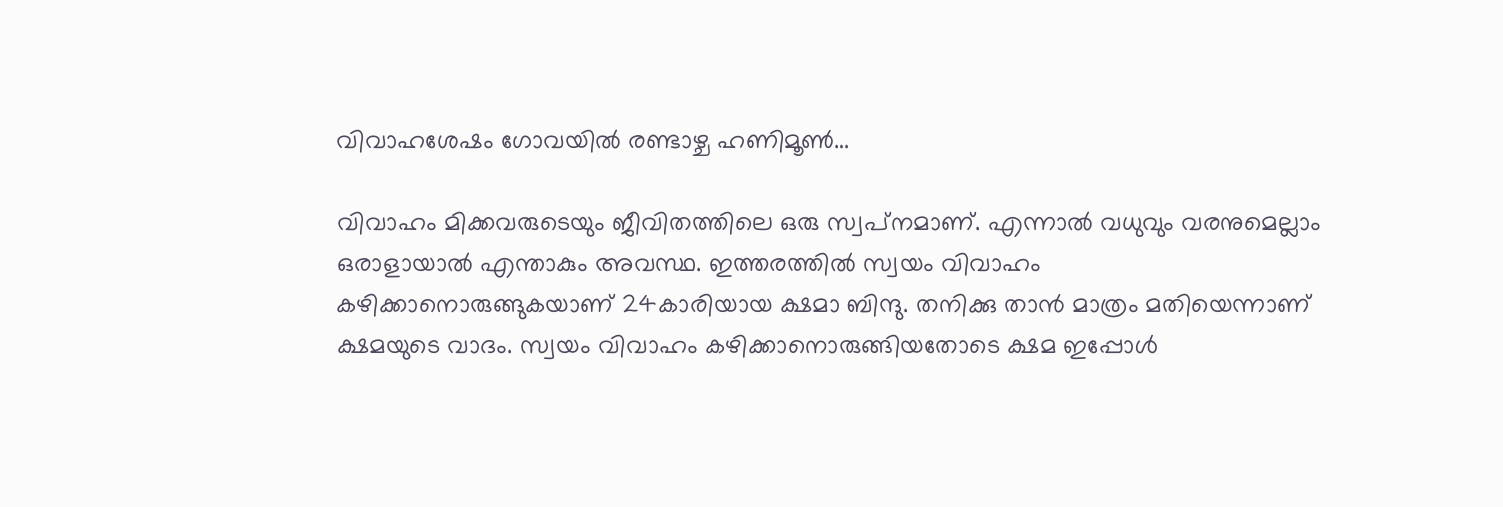വിവാഹശേഷം ഗോവയില്‍ രണ്ടാഴ്ച ഹണിമൂണ്‍…

വിവാഹം മിക്കവരുടെയും ജീവിതത്തിലെ ഒരു സ്വപ്‌നമാണ്. എന്നാല്‍ വധുവും വരനുമെല്ലാം ഒരാളായാല്‍ എന്താകും അവസ്ഥ. ഇത്തരത്തില്‍ സ്വയം വിവാഹം കഴിക്കാനൊരുങ്ങുകയാണ് 24കാരിയായ ക്ഷമാ ബിന്ദു. തനിക്കു താന്‍ മാത്രം മതിയെന്നാണ് ക്ഷമയുടെ വാദം. സ്വയം വിവാഹം കഴിക്കാനൊരുങ്ങിയതോടെ ക്ഷമ ഇപ്പോള്‍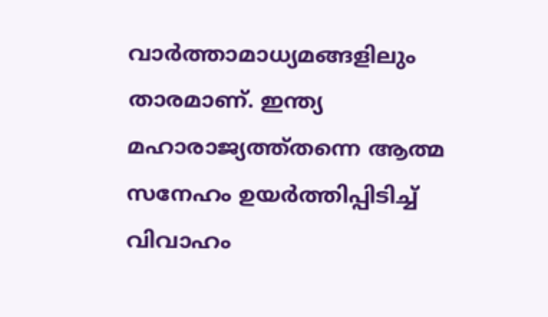വാര്‍ത്താമാധ്യമങ്ങളിലും താരമാണ്. ഇന്ത്യ മഹാരാജ്യത്ത്തന്നെ ആത്മ സനേഹം ഉയര്‍ത്തിപ്പിടിച്ച് വിവാഹം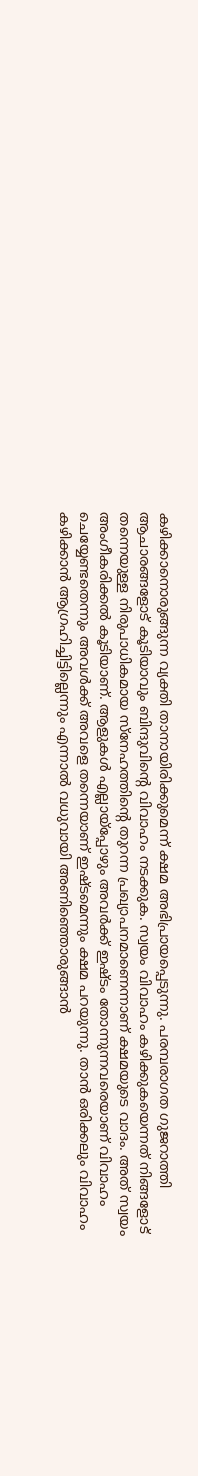കഴിക്കാനൊരുങ്ങുന്ന വ്യക്തി താനായിരിക്കുമെന്ന് ക്ഷമ അഭിപ്രായപ്പെടുന്നു. പരമ്പരാഗത ഗുജറാത്തി ആചാരങ്ങളോട് കൂടിയാവും ബിന്ദുവിന്റെ വിവാഹം നടക്കുക. സ്വയം വിവാഹം കഴിക്കുകയെന്നത് നിങ്ങളോട് തന്നെയുള്ള നിരുപാധികമായ സ്നേഹത്തിന്റെ തുറന്ന പ്രഖ്യാപനമാണെന്നാണ് ക്ഷമയുടെ വാദം. അത് സ്വയം അംഗീകരിക്കല്‍ കൂടിയാണ്. ആളുകള്‍ എല്ലായ്പ്പോഴും അവര്‍ക്ക് ഇഷ്ടം തോന്നുന്നവരെയാണ് വിവാഹം ചെയ്യേണ്ടതെന്നും അവള്‍ക്ക് അവളെ തന്നെയാണ് ഇഷ്ടമെന്നും ക്ഷമ പറയുന്നു. താന്‍ ഒരിക്കലും വിവാഹം കഴിക്കാന്‍ ആഗ്രഹിച്ചിട്ടില്ലെന്നും എന്നാല്‍ വധുവായി അണിഞ്ഞൊരുങ്ങാന്‍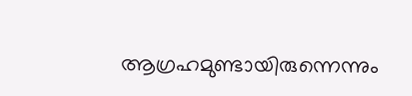ആഗ്രഹമുണ്ടായിരുന്നെന്നും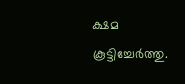ക്ഷമ കൂട്ടിച്ചേര്‍ത്തു.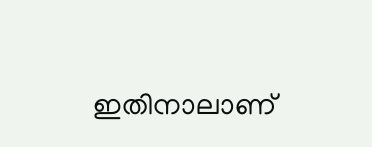ഇതിനാലാണ്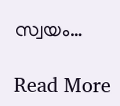സ്വയം…

Read More